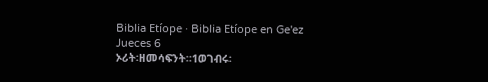Biblia Etíope · Biblia Etíope en Ge'ez
Jueces 6
ኦሪት፡ዘመሳፍንት።1ወገብሩ፡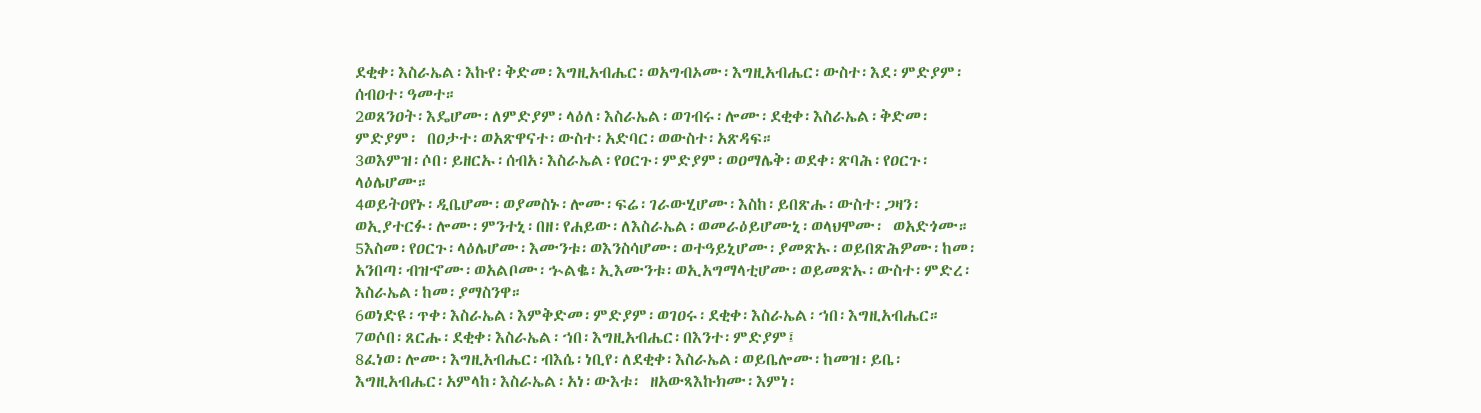ደቂቀ፡እስራኤል፡እኩየ፡ቅድመ፡እግዚአብሔር፡ወአግብኦሙ፡እግዚአብሔር፡ውስተ፡እደ፡ምድያም፡ሰብዐተ፡ዓመተ።
2ወጸንዐት፡እዴሆሙ፡ለምድያም፡ላዕለ፡እስራኤል፡ወገብሩ፡ሎሙ፡ደቂቀ፡እስራኤል፡ቅድመ፡ምድያም፡ በዐታተ፡ወአጽዋናተ፡ውስተ፡አድባር፡ወውስተ፡አጽዳፍ።
3ወእምዝ፡ሶበ፡ይዘርኡ፡ሰብአ፡እስራኤል፡የዐርጉ፡ምድያም፡ወዐማሌቅ፡ወደቀ፡ጽባሕ፡የዐርጉ፡ላዕሌሆሙ።
4ወይትዐየኑ፡ዲቤሆሙ፡ወያመስኑ፡ሎሙ፡ፍሬ፡ገራውሂሆሙ፡እስከ፡ይበጽሑ፡ውስተ፡ጋዛን፡ወኢያተርፉ፡ሎሙ፡ምንተኒ፡በዘ፡የሐይው፡ለእስራኤል፡ወመራዕይሆሙኒ፡ወላህሞሙ፡ ወአድጎሙ።
5እስመ፡የዐርጉ፡ላዕሌሆሙ፡እሙንቱ፡ወእንስሳሆሙ፡ወተዓይኒሆሙ፡ያመጽኡ፡ወይበጽሕዎሙ፡ከመ፡ አንበጣ፡ብዝኆሙ፡ወአልቦሙ፡ኍልቈ፡ኢእሙንቱ፡ወኢአግማላቲሆሙ፡ወይመጽኡ፡ውስተ፡ምድረ፡እስራኤል፡ከመ፡ያማስንዋ።
6ወነድዩ፡ጥቀ፡እስራኤል፡እምቅድመ፡ምድያም፡ወገዐሩ፡ደቂቀ፡እስራኤል፡ኀበ፡እግዚአብሔር።
7ወሶበ፡ጸርሑ፡ደቂቀ፡እስራኤል፡ኀበ፡እግዚአብሔር፡በእንተ፡ምድያም፤
8ፈነወ፡ሎሙ፡እግዚአብሔር፡ብእሴ፡ነቢየ፡ለደቂቀ፡እስራኤል፡ወይቤሎሙ፡ከመዝ፡ይቤ፡እግዚአብሔር፡አምላከ፡እስራኤል፡አነ፡ውእቱ፡ ዘአውጻእኩክሙ፡እምነ፡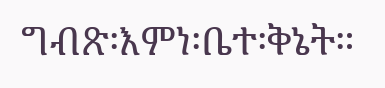ግብጽ፡እምነ፡ቤተ፡ቅኔት።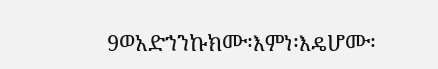9ወአድኀንኩክሙ፡እምነ፡እዴሆሙ፡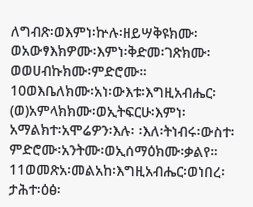ለግብጽ፡ወእምነ፡ኵሉ፡ዘይሣቅዩክሙ፡ወአውፃእክዎሙ፡እምነ፡ቅድመ፡ገጽክሙ፡ወወሀብኩክሙ፡ምድሮሙ።
10ወእቤለክሙ፡አነ፡ውእቱ፡እግዚአብሔር፡(ወ)አምላክክሙ፡ወኢትፍርሁ፡እምነ፡አማልክተ፡አሞሬዎን፡እሉ፡ ፡እለ፡ትነብሩ፡ውስተ፡ምድሮሙ፡አንትሙ፡ወኢሰማዕክሙ፡ቃልየ።
11ወመጽአ፡መልአከ፡እግዚአብሔር፡ወነበረ፡ታሕተ፡ዕፅ፡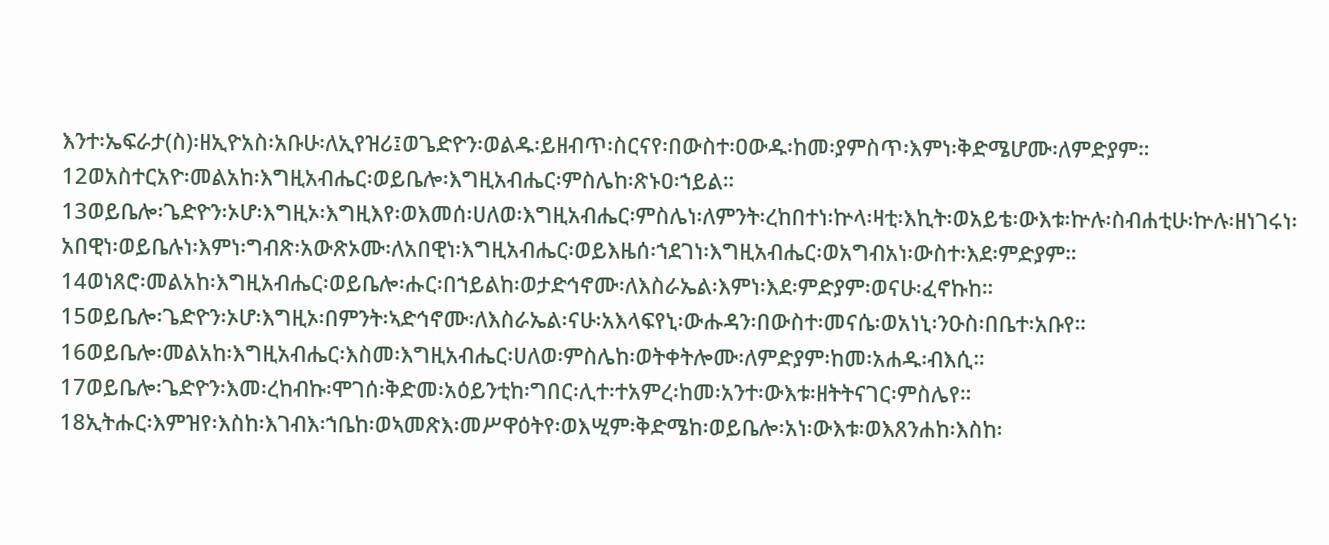እንተ፡ኤፍራታ(ስ)፡ዘኢዮአስ፡አቡሁ፡ለኢየዝሪ፤ወጌድዮን፡ወልዱ፡ይዘብጥ፡ስርናየ፡በውስተ፡ዐውዱ፡ከመ፡ያምስጥ፡እምነ፡ቅድሜሆሙ፡ለምድያም።
12ወአስተርአዮ፡መልአከ፡እግዚአብሔር፡ወይቤሎ፡እግዚአብሔር፡ምስሌከ፡ጽኑዐ፡ኀይል።
13ወይቤሎ፡ጌድዮን፡ኦሆ፡እግዚኦ፡እግዚእየ፡ወእመሰ፡ሀለወ፡እግዚአብሔር፡ምስሌነ፡ለምንት፡ረከበተነ፡ኵላ፡ዛቲ፡እኪት፡ወአይቴ፡ውእቱ፡ኵሉ፡ስብሐቲሁ፡ኵሉ፡ዘነገሩነ፡አበዊነ፡ወይቤሉነ፡እምነ፡ግብጽ፡አውጽኦሙ፡ለአበዊነ፡እግዚአብሔር፡ወይእዜሰ፡ኀደገነ፡እግዚአብሔር፡ወአግብአነ፡ውስተ፡እደ፡ምድያም።
14ወነጸሮ፡መልአከ፡እግዚአብሔር፡ወይቤሎ፡ሑር፡በኀይልከ፡ወታድኅኖሙ፡ለእስራኤል፡እምነ፡እደ፡ምድያም፡ወናሁ፡ፈኖኩከ።
15ወይቤሎ፡ጌድዮን፡ኦሆ፡እግዚኦ፡በምንት፡ኣድኅኖሙ፡ለእስራኤል፡ናሁ፡አእላፍየኒ፡ውሑዳን፡በውስተ፡መናሴ፡ወአነኒ፡ንዑስ፡በቤተ፡አቡየ።
16ወይቤሎ፡መልአከ፡እግዚአብሔር፡እስመ፡እግዚአብሔር፡ሀለወ፡ምስሌከ፡ወትቀትሎሙ፡ለምድያም፡ከመ፡አሐዱ፡ብእሲ።
17ወይቤሎ፡ጌድዮን፡እመ፡ረከብኩ፡ሞገሰ፡ቅድመ፡አዕይንቲከ፡ግበር፡ሊተ፡ተአምረ፡ከመ፡አንተ፡ውእቱ፡ዘትትናገር፡ምስሌየ።
18ኢትሑር፡እምዝየ፡እስከ፡እገብእ፡ኀቤከ፡ወኣመጽእ፡መሥዋዕትየ፡ወእሢም፡ቅድሜከ፡ወይቤሎ፡አነ፡ውእቱ፡ወእጸንሐከ፡እስከ፡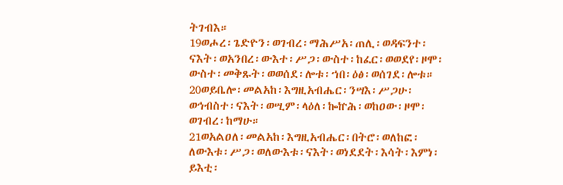ትገብእ።
19ወሖረ፡ጌድዮን፡ወገብረ፡ማሕሥአ፡ጠሊ፡ወዳፍንተ፡ናእት፡ወአንበረ፡ውእተ፡ሥጋ፡ውስተ፡ከፈር፡ወወደየ፡ዞሞ፡ውስተ፡መቅጹት፡ወወሰደ፡ሎቱ፡ኀበ፡ዕፅ፡ወሰገደ፡ሎቱ።
20ወይቤሎ፡መልአከ፡እግዚአብሔር፡ንሣእ፡ሥጋሁ፡ወኅብስተ፡ናእት፡ወሢም፡ላዕለ፡ኰኵሕ፡ወከዐው፡ዞሞ፡ወገብረ፡ከማሁ።
21ወአልዐለ፡መልአከ፡እግዚአብሔር፡በትሮ፡ወለከፎ፡ለውእቱ፡ሥጋ፡ወለውእቱ፡ናእት፡ወነደደት፡እሳት፡እምነ፡ይእቲ፡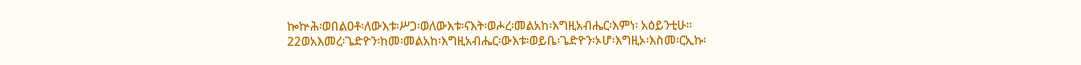ኰኵሕ፡ወበልዐቶ፡ለውእቱ፡ሥጋ፡ወለውእቱ፡ናእት፡ወሖረ፡መልአከ፡እግዚአብሔር፡እምነ፡ አዕይንቲሁ።
22ወአእመረ፡ጌድዮን፡ከመ፡መልአከ፡እግዚአብሔር፡ውእቱ፡ወይቤ፡ጌድዮን፡ኦሆ፡እግዚኦ፡እስመ፡ርኢኩ፡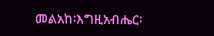መልአከ፡እግዚአብሔር፡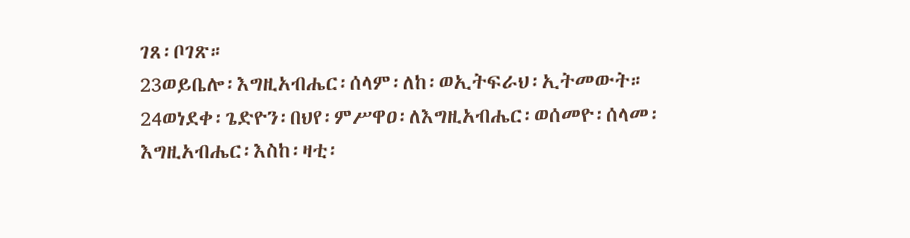ገጸ፡ቦገጽ።
23ወይቤሎ፡እግዚአብሔር፡ሰላም፡ለከ፡ወኢትፍራህ፡ኢትመውት።
24ወነደቀ፡ጌድዮን፡በህየ፡ምሥዋዐ፡ለእግዚአብሔር፡ወሰመዮ፡ሰላመ፡እግዚአብሔር፡እስከ፡ዛቲ፡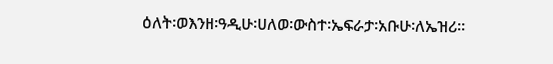ዕለት፡ወእንዘ፡ዓዲሁ፡ሀለወ፡ውስተ፡ኤፍራታ፡አቡሁ፡ለኤዝሪ።